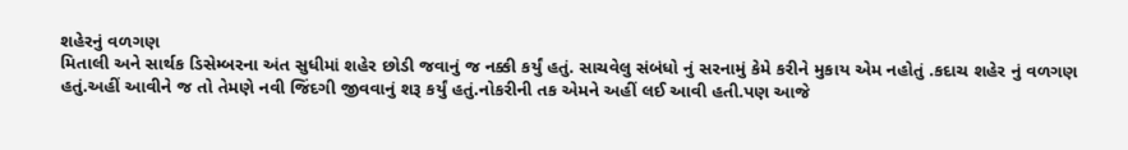શહેરનું વળગણ
મિતાલી અને સાર્થક ડિસેમ્બરના અંત સુધીમાં શહેર છોડી જવાનું જ નક્કી કર્યું હતું. સાચવેલુ સંબંધો નું સરનામું કેમે કરીને મુકાય એમ નહોતું .કદાચ શહેર નું વળગણ હતું.અહીં આવીને જ તો તેમણે નવી જિંદગી જીવવાનું શરૂ કર્યું હતું.નોકરીની તક એમને અહીં લઈ આવી હતી.પણ આજે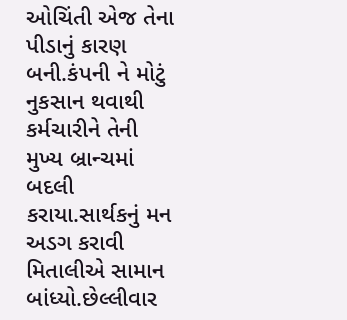ઓચિંતી એજ તેના પીડાનું કારણ બની.કંપની ને મોટું નુકસાન થવાથી કર્મચારીને તેની મુખ્ય બ્રાન્ચમાં બદલી કરાયા.સાર્થકનું મન અડગ કરાવી મિતાલીએ સામાન બાંધ્યો.છેલ્લીવાર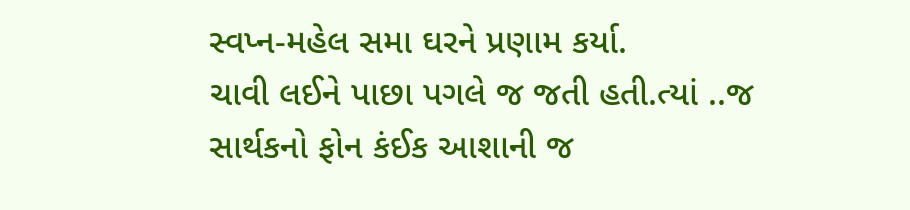સ્વપ્ન-મહેલ સમા ઘરને પ્રણામ કર્યા.
ચાવી લઈને પાછા પગલે જ જતી હતી.ત્યાં ..જ સાર્થકનો ફોન કંઈક આશાની જ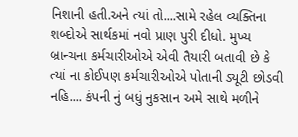નિશાની હતી.અને ત્યાં તો....સામે રહેલ વ્યક્તિના શબ્દોએ સાર્થકમાં નવો પ્રાણ પુરી દીધો. મુખ્ય બ્રાન્ચના કર્મચારીઓએ એવી તૈયારી બતાવી છે કે ત્યાં ના કોઈપણ કર્મચારીઓએ પોતાની ડ્યૂટી છોડવી નહિ.... કંપની નું બધું નુકસાન અમે સાથે મળીને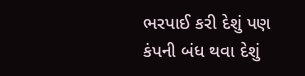ભરપાઈ કરી દેશું પણ કંપની બંધ થવા દેશું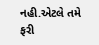નહી.એટલે તમે ફરી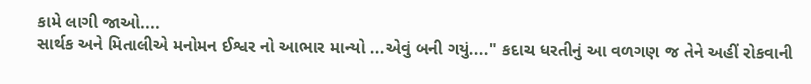કામે લાગી જાઓ....
સાર્થક અને મિતાલીએ મનોમન ઈશ્વર નો આભાર માન્યો ...એવું બની ગયું...." કદાચ ધરતીનું આ વળગણ જ તેને અહીં રોકવાની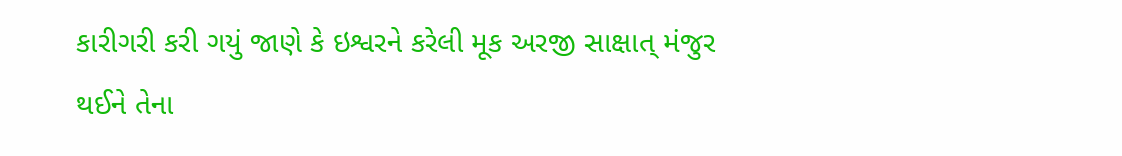કારીગરી કરી ગયું જાણે કે ઇશ્વરને કરેલી મૂક અરજી સાક્ષાત્ મંજુર થઈને તેના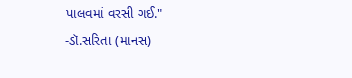પાલવમાં વરસી ગઈ."
-ડૉ.સરિતા (માનસ)